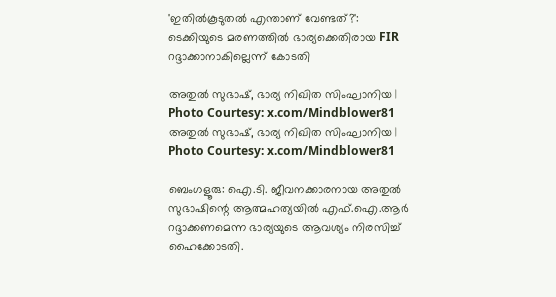'ഇതിൽകൂടുതൽ എന്താണ് വേണ്ടത്?': ടെക്കിയുടെ മരണത്തിൽ ഭാര്യക്കെതിരായ FIR റദ്ദാക്കാനാകില്ലെന്ന് കോടതി

അതുല്‍ സുഭാഷ്, ഭാര്യ നിഖിത സിംഘാനിയ | Photo Courtesy: x.com/Mindblower81
അതുല്‍ സുഭാഷ്, ഭാര്യ നിഖിത സിംഘാനിയ | Photo Courtesy: x.com/Mindblower81

ബെംഗളൂരു: ഐ.ടി. ജീവനക്കാരനായ അതുല്‍ സുഭാഷിന്റെ ആത്മഹത്യയില്‍ എഫ്.ഐ.ആര്‍ റദ്ദാക്കണമെന്ന ഭാര്യയുടെ ആവശ്യം നിരസിച്ച് ഹൈക്കോടതി.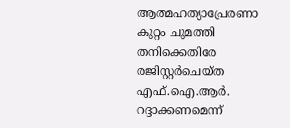ആത്മഹത്യാപ്രേരണാ കുറ്റം ചുമത്തി തനിക്കെതിരേ രജിസ്റ്റര്‍ചെയ്ത എഫ്.ഐ.ആര്‍. റദ്ദാക്കണമെന്ന്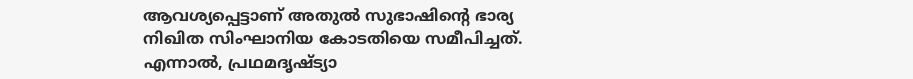ആവശ്യപ്പെട്ടാണ് അതുല്‍ സുഭാഷിന്റെ ഭാര്യ നിഖിത സിംഘാനിയ കോടതിയെ സമീപിച്ചത്. എന്നാല്‍, പ്രഥമദൃഷ്ട്യാ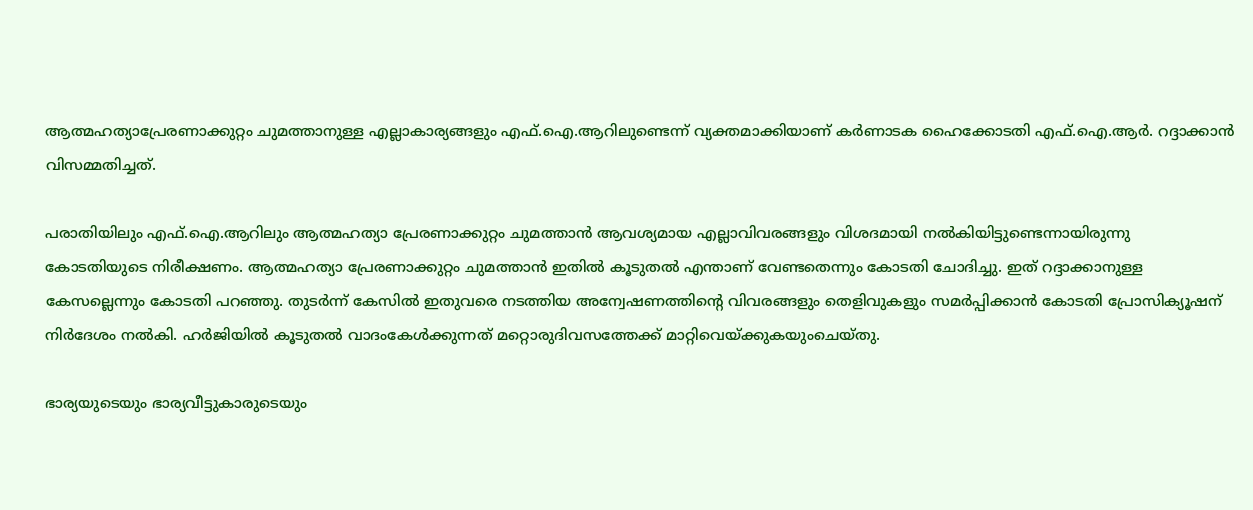ആത്മഹത്യാപ്രേരണാക്കുറ്റം ചുമത്താനുള്ള എല്ലാകാര്യങ്ങളും എഫ്.ഐ.ആറിലുണ്ടെന്ന് വ്യക്തമാക്കിയാണ് കര്‍ണാടക ഹൈക്കോടതി എഫ്.ഐ.ആര്‍. റദ്ദാക്കാന്‍ വിസമ്മതിച്ചത്.

പരാതിയിലും എഫ്.ഐ.ആറിലും ആത്മഹത്യാ പ്രേരണാക്കുറ്റം ചുമത്താന്‍ ആവശ്യമായ എല്ലാവിവരങ്ങളും വിശദമായി നല്‍കിയിട്ടുണ്ടെന്നായിരുന്നു കോടതിയുടെ നിരീക്ഷണം. ആത്മഹത്യാ പ്രേരണാക്കുറ്റം ചുമത്താന്‍ ഇതില്‍ കൂടുതല്‍ എന്താണ് വേണ്ടതെന്നും കോടതി ചോദിച്ചു. ഇത് റദ്ദാക്കാനുള്ള കേസല്ലെന്നും കോടതി പറഞ്ഞു. തുടര്‍ന്ന് കേസില്‍ ഇതുവരെ നടത്തിയ അന്വേഷണത്തിന്റെ വിവരങ്ങളും തെളിവുകളും സമര്‍പ്പിക്കാന്‍ കോടതി പ്രോസിക്യൂഷന് നിര്‍ദേശം നല്‍കി. ഹര്‍ജിയില്‍ കൂടുതല്‍ വാദംകേള്‍ക്കുന്നത് മറ്റൊരുദിവസത്തേക്ക് മാറ്റിവെയ്ക്കുകയുംചെയ്തു.

ഭാര്യയുടെയും ഭാര്യവീട്ടുകാരുടെയും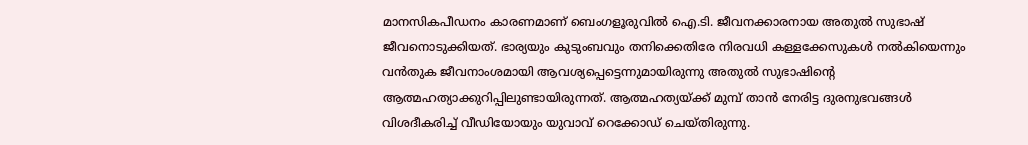മാനസികപീഡനം കാരണമാണ് ബെംഗളൂരുവില്‍ ഐ.ടി. ജീവനക്കാരനായ അതുല്‍ സുഭാഷ് ജീവനൊടുക്കിയത്. ഭാര്യയും കുടുംബവും തനിക്കെതിരേ നിരവധി കള്ളക്കേസുകള്‍ നല്‍കിയെന്നും വന്‍തുക ജീവനാംശമായി ആവശ്യപ്പെട്ടെന്നുമായിരുന്നു അതുല്‍ സുഭാഷിന്റെ ആത്മഹത്യാക്കുറിപ്പിലുണ്ടായിരുന്നത്. ആത്മഹത്യയ്ക്ക് മുമ്പ് താന്‍ നേരിട്ട ദുരനുഭവങ്ങള്‍ വിശദീകരിച്ച് വീഡിയോയും യുവാവ് റെക്കോഡ് ചെയ്തിരുന്നു.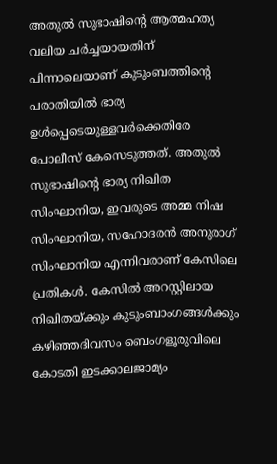അതുല്‍ സുഭാഷിന്റെ ആത്മഹത്യ വലിയ ചര്‍ച്ചയായതിന് പിന്നാലെയാണ് കുടുംബത്തിന്റെ പരാതിയില്‍ ഭാര്യ ഉള്‍പ്പെടെയുള്ളവര്‍ക്കെതിരേ പോലീസ് കേസെടുത്തത്. അതുല്‍ സുഭാഷിന്റെ ഭാര്യ നിഖിത സിംഘാനിയ, ഇവരുടെ അമ്മ നിഷ സിംഘാനിയ, സഹോദരന്‍ അനുരാഗ് സിംഘാനിയ എന്നിവരാണ് കേസിലെ പ്രതികള്‍. കേസില്‍ അറസ്റ്റിലായ നിഖിതയ്ക്കും കുടുംബാംഗങ്ങൾക്കും കഴിഞ്ഞദിവസം ബെംഗളൂരുവിലെ കോടതി ഇടക്കാലജാമ്യം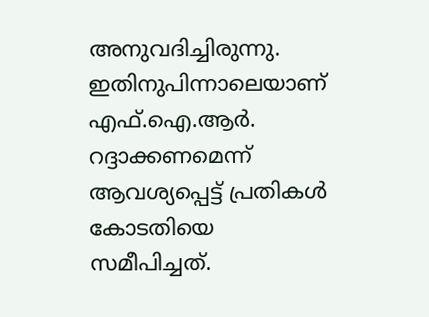അനുവദിച്ചിരുന്നു. ഇതിനുപിന്നാലെയാണ് എഫ്.ഐ.ആര്‍. റദ്ദാക്കണമെന്ന് ആവശ്യപ്പെട്ട് പ്രതികള്‍ കോടതിയെ സമീപിച്ചത്.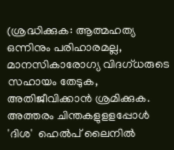(ശ്രദ്ധിക്കുക: ആത്മഹത്യ ഒന്നിനും പരിഹാരമല്ല, മാനസികാരോഗ്യ വിദഗ്ധരുടെ സഹായം തേടുക, അതിജീവിക്കാന്‍ ശ്രമിക്കുക. അത്തരം ചിന്തകളുളളപ്പോള്‍ 'ദിശ'  ഹെല്‍പ് ലൈനില്‍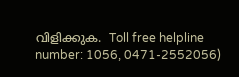വിളിക്കുക.  Toll free helpline number: 1056, 0471-2552056)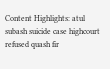Content Highlights: atul subash suicide case highcourt refused quash fir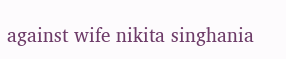against wife nikita singhania